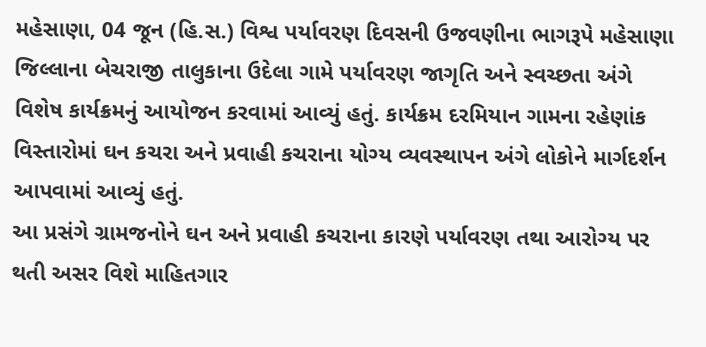મહેસાણા, 04 જૂન (હિ.સ.) વિશ્વ પર્યાવરણ દિવસની ઉજવણીના ભાગરૂપે મહેસાણા જિલ્લાના બેચરાજી તાલુકાના ઉદેલા ગામે પર્યાવરણ જાગૃતિ અને સ્વચ્છતા અંગે વિશેષ કાર્યક્રમનું આયોજન કરવામાં આવ્યું હતું. કાર્યક્રમ દરમિયાન ગામના રહેણાંક વિસ્તારોમાં ઘન કચરા અને પ્રવાહી કચરાના યોગ્ય વ્યવસ્થાપન અંગે લોકોને માર્ગદર્શન આપવામાં આવ્યું હતું.
આ પ્રસંગે ગ્રામજનોને ઘન અને પ્રવાહી કચરાના કારણે પર્યાવરણ તથા આરોગ્ય પર થતી અસર વિશે માહિતગાર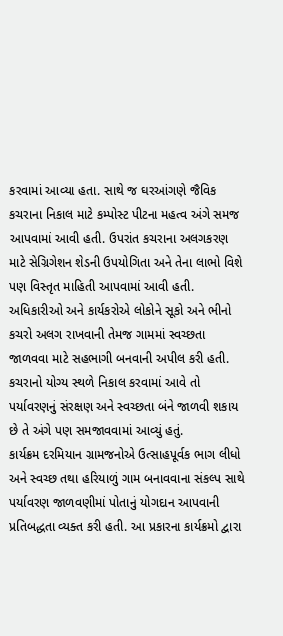કરવામાં આવ્યા હતા. સાથે જ ઘરઆંગણે જૈવિક કચરાના નિકાલ માટે કમ્પોસ્ટ પીટના મહત્વ અંગે સમજ આપવામાં આવી હતી. ઉપરાંત કચરાના અલગકરણ માટે સેગ્રિગેશન શેડની ઉપયોગિતા અને તેના લાભો વિશે પણ વિસ્તૃત માહિતી આપવામાં આવી હતી.
અધિકારીઓ અને કાર્યકરોએ લોકોને સૂકો અને ભીનો કચરો અલગ રાખવાની તેમજ ગામમાં સ્વચ્છતા જાળવવા માટે સહભાગી બનવાની અપીલ કરી હતી. કચરાનો યોગ્ય સ્થળે નિકાલ કરવામાં આવે તો પર્યાવરણનું સંરક્ષણ અને સ્વચ્છતા બંને જાળવી શકાય છે તે અંગે પણ સમજાવવામાં આવ્યું હતું.
કાર્યક્રમ દરમિયાન ગ્રામજનોએ ઉત્સાહપૂર્વક ભાગ લીધો અને સ્વચ્છ તથા હરિયાળું ગામ બનાવવાના સંકલ્પ સાથે પર્યાવરણ જાળવણીમાં પોતાનું યોગદાન આપવાની પ્રતિબદ્ધતા વ્યક્ત કરી હતી. આ પ્રકારના કાર્યક્રમો દ્વારા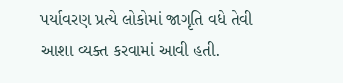પર્યાવરણ પ્રત્યે લોકોમાં જાગૃતિ વધે તેવી આશા વ્યક્ત કરવામાં આવી હતી.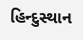હિન્દુસ્થાન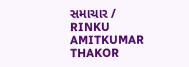સમાચાર / RINKU AMITKUMAR THAKOR